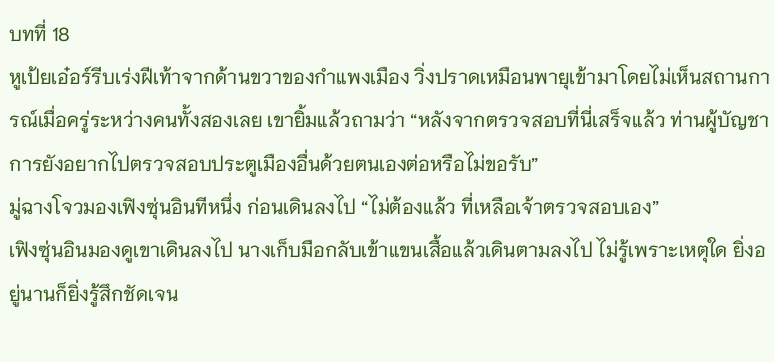บทที่ 18
หูเป้ยเอ๋อร์รีบเร่งฝีเท้าจากด้านขวาของกำแพงเมือง วิ่งปราดเหมือนพายุเข้ามาโดยไม่เห็นสถานการณ์เมื่อครู่ระหว่างคนทั้งสองเลย เขายิ้มแล้วถามว่า “หลังจากตรวจสอบที่นี่เสร็จแล้ว ท่านผู้บัญชาการยังอยากไปตรวจสอบประตูเมืองอื่นด้วยตนเองต่อหรือไม่ขอรับ”
มู่ฉางโจวมองเฟิงซุ่นอินทีหนึ่ง ก่อนเดินลงไป “ไม่ต้องแล้ว ที่เหลือเจ้าตรวจสอบเอง”
เฟิงซุ่นอินมองดูเขาเดินลงไป นางเก็บมือกลับเข้าแขนเสื้อแล้วเดินตามลงไป ไม่รู้เพราะเหตุใด ยิ่งอยู่นานก็ยิ่งรู้สึกชัดเจน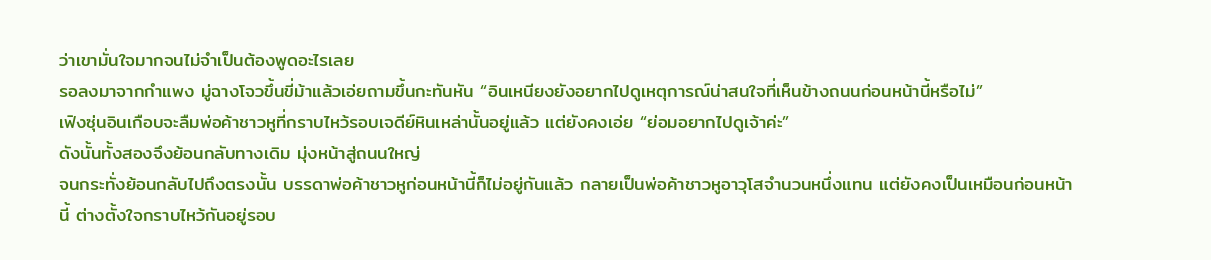ว่าเขามั่นใจมากจนไม่จำเป็นต้องพูดอะไรเลย
รอลงมาจากกำแพง มู่ฉางโจวขึ้นขี่ม้าแล้วเอ่ยถามขึ้นกะทันหัน “อินเหนียงยังอยากไปดูเหตุการณ์น่าสนใจที่เห็นข้างถนนก่อนหน้านี้หรือไม่”
เฟิงซุ่นอินเกือบจะลืมพ่อค้าชาวหูที่กราบไหว้รอบเจดีย์หินเหล่านั้นอยู่แล้ว แต่ยังคงเอ่ย “ย่อมอยากไปดูเจ้าค่ะ”
ดังนั้นทั้งสองจึงย้อนกลับทางเดิม มุ่งหน้าสู่ถนนใหญ่
จนกระทั่งย้อนกลับไปถึงตรงนั้น บรรดาพ่อค้าชาวหูก่อนหน้านี้ก็ไม่อยู่กันแล้ว กลายเป็นพ่อค้าชาวหูอาวุโสจำนวนหนึ่งแทน แต่ยังคงเป็นเหมือนก่อนหน้านี้ ต่างตั้งใจกราบไหว้กันอยู่รอบ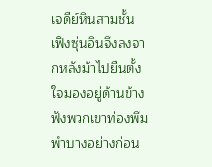เจดีย์หินสามชั้น
เฟิงซุ่นอินจึงลงจากหลังม้าไปยืนตั้งใจมองอยู่ด้านข้าง ฟังพวกเขาท่องพึมพำบางอย่างก่อน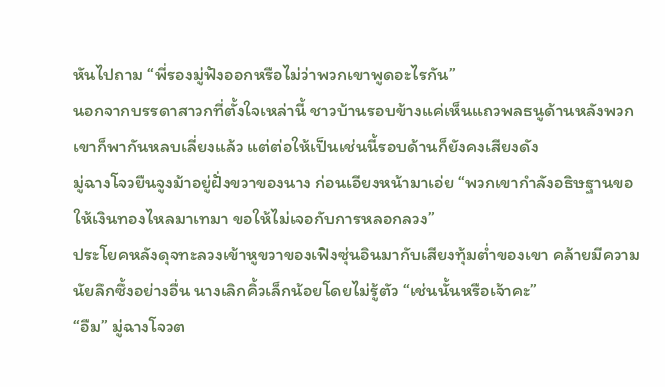หันไปถาม “พี่รองมู่ฟังออกหรือไม่ว่าพวกเขาพูดอะไรกัน”
นอกจากบรรดาสาวกที่ตั้งใจเหล่านี้ ชาวบ้านรอบข้างแค่เห็นแถวพลธนูด้านหลังพวกเขาก็พากันหลบเลี่ยงแล้ว แต่ต่อให้เป็นเช่นนี้รอบด้านก็ยังคงเสียงดัง
มู่ฉางโจวยืนจูงม้าอยู่ฝั่งขวาของนาง ก่อนเอียงหน้ามาเอ่ย “พวกเขากำลังอธิษฐานขอให้เงินทองไหลมาเทมา ขอให้ไม่เจอกับการหลอกลวง”
ประโยคหลังดุจทะลวงเข้าหูขวาของเฟิงซุ่นอินมากับเสียงทุ้มต่ำของเขา คล้ายมีความนัยลึกซึ้งอย่างอื่น นางเลิกคิ้วเล็กน้อยโดยไม่รู้ตัว “เช่นนั้นหรือเจ้าคะ”
“อืม” มู่ฉางโจวต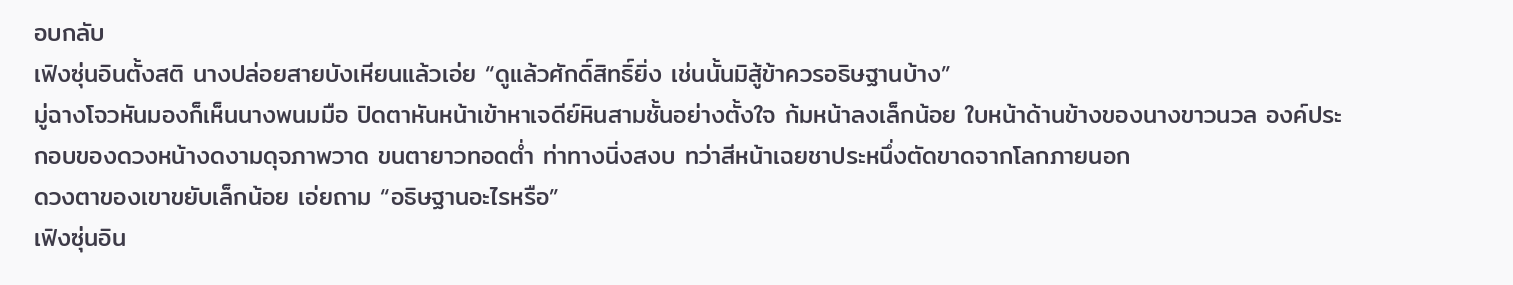อบกลับ
เฟิงซุ่นอินตั้งสติ นางปล่อยสายบังเหียนแล้วเอ่ย “ดูแล้วศักดิ์สิทธิ์ยิ่ง เช่นนั้นมิสู้ข้าควรอธิษฐานบ้าง”
มู่ฉางโจวหันมองก็เห็นนางพนมมือ ปิดตาหันหน้าเข้าหาเจดีย์หินสามชั้นอย่างตั้งใจ ก้มหน้าลงเล็กน้อย ใบหน้าด้านข้างของนางขาวนวล องค์ประกอบของดวงหน้างดงามดุจภาพวาด ขนตายาวทอดต่ำ ท่าทางนิ่งสงบ ทว่าสีหน้าเฉยชาประหนึ่งตัดขาดจากโลกภายนอก
ดวงตาของเขาขยับเล็กน้อย เอ่ยถาม “อธิษฐานอะไรหรือ”
เฟิงซุ่นอิน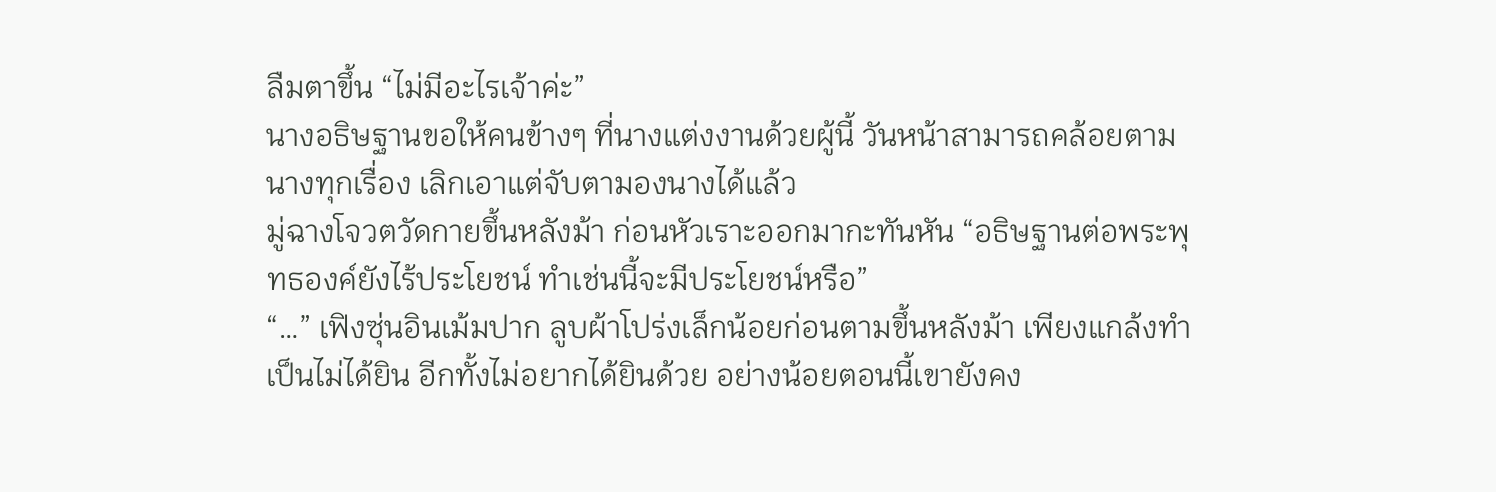ลืมตาขึ้น “ไม่มีอะไรเจ้าค่ะ”
นางอธิษฐานขอให้คนข้างๆ ที่นางแต่งงานด้วยผู้นี้ วันหน้าสามารถคล้อยตามนางทุกเรื่อง เลิกเอาแต่จับตามองนางได้แล้ว
มู่ฉางโจวตวัดกายขึ้นหลังม้า ก่อนหัวเราะออกมากะทันหัน “อธิษฐานต่อพระพุทธองค์ยังไร้ประโยชน์ ทำเช่นนี้จะมีประโยชน์หรือ”
“…” เฟิงซุ่นอินเม้มปาก ลูบผ้าโปร่งเล็กน้อยก่อนตามขึ้นหลังม้า เพียงแกล้งทำเป็นไม่ได้ยิน อีกทั้งไม่อยากได้ยินด้วย อย่างน้อยตอนนี้เขายังคง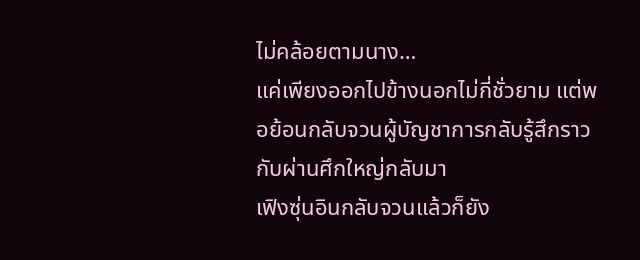ไม่คล้อยตามนาง…
แค่เพียงออกไปข้างนอกไม่กี่ชั่วยาม แต่พอย้อนกลับจวนผู้บัญชาการกลับรู้สึกราวกับผ่านศึกใหญ่กลับมา
เฟิงซุ่นอินกลับจวนแล้วก็ยัง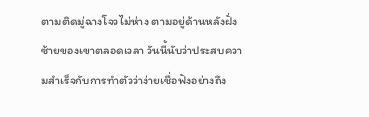ตามติดมู่ฉางโจวไม่ห่าง ตามอยู่ด้านหลังฝั่งซ้ายของเขาตลอดเวลา วันนี้นับว่าประสบความสำเร็จกับการทำตัวว่าง่ายเชื่อฟังอย่างถึง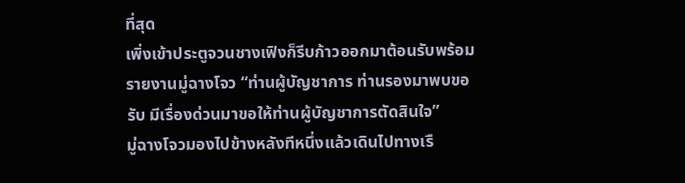ที่สุด
เพิ่งเข้าประตูจวนชางเฟิงก็รีบก้าวออกมาต้อนรับพร้อมรายงานมู่ฉางโจว “ท่านผู้บัญชาการ ท่านรองมาพบขอรับ มีเรื่องด่วนมาขอให้ท่านผู้บัญชาการตัดสินใจ”
มู่ฉางโจวมองไปข้างหลังทีหนึ่งแล้วเดินไปทางเรื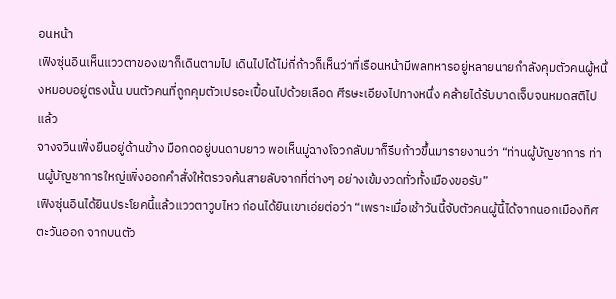อนหน้า
เฟิงซุ่นอินเห็นแววตาของเขาก็เดินตามไป เดินไปได้ไม่กี่ก้าวก็เห็นว่าที่เรือนหน้ามีพลทหารอยู่หลายนายกำลังคุมตัวคนผู้หนึ่งหมอบอยู่ตรงนั้น บนตัวคนที่ถูกคุมตัวเปรอะเปื้อนไปด้วยเลือด ศีรษะเอียงไปทางหนึ่ง คล้ายได้รับบาดเจ็บจนหมดสติไปแล้ว
จางจวินเฟิ่งยืนอยู่ด้านข้าง มือกดอยู่บนดาบยาว พอเห็นมู่ฉางโจวกลับมาก็รีบก้าวขึ้นมารายงานว่า “ท่านผู้บัญชาการ ท่านผู้บัญชาการใหญ่เพิ่งออกคำสั่งให้ตรวจค้นสายลับจากที่ต่างๆ อย่างเข้มงวดทั่วทั้งเมืองขอรับ”
เฟิงซุ่นอินได้ยินประโยคนี้แล้วแววตาวูบไหว ก่อนได้ยินเขาเอ่ยต่อว่า “เพราะเมื่อเช้าวันนี้จับตัวคนผู้นี้ได้จากนอกเมืองทิศตะวันออก จากบนตัว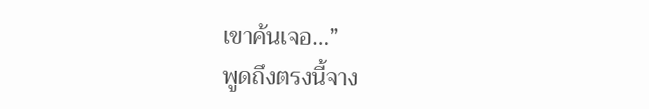เขาค้นเจอ…”
พูดถึงตรงนี้จาง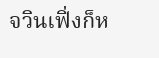จวินเฟิ่งก็ห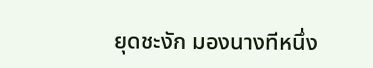ยุดชะงัก มองนางทีหนึ่ง